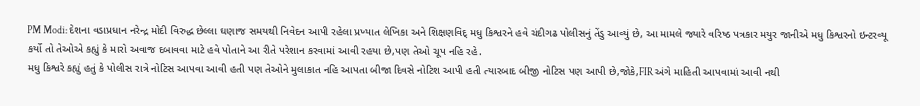PM Modi: દેશના વડાપ્રધાન નરેન્દ્ર મોદી વિરુદ્ધ છેલ્લા ઘણાજ સમયથી નિવેદન આપી રહેલા પ્રખ્યાત લેખિકા અને શિક્ષણવિદ્ મધુ કિશ્વરને હવે ચંદીગઢ પોલીસનું તેંડુ આવ્યું છે, આ મામલે જ્યારે વરિષ્ઠ પત્રકાર મયુર જાનીએ મધુ કિશ્વરનો ઇન્ટરવ્યૂ કર્યો તો તેઓએ કહ્યું કે મારો અવાજ દબાવવા માટે હવે પોતાને આ રીતે પરેશાન કરવામાં આવી રહયા છે,પણ તેઓ ચૂપ નહિ રહે.
મધુ કિશ્વરે કહ્યું હતું કે પોલીસ રાત્રે નોટિસ આપવા આવી હતી પણ તેઓને મુલાકાત નહિ આપતા બીજા દિવસે નોટિશ આપી હતી ત્યારબાદ બીજી નોટિસ પણ આપી છે,જોકે,FIR અંગે માહિતી આપવામાં આવી નથી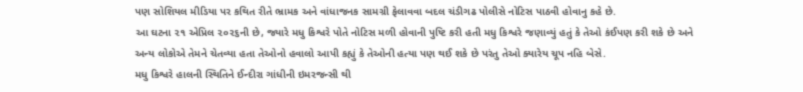પણ સોશિયલ મીડિયા પર કથિત રીતે ભ્રામક અને વાંધાજનક સામગ્રી ફેલાવવા બદલ ચંડીગઢ પોલીસે નોટિસ પાઠવી હોવાનુ કહે છે.
આ ઘટના ૨૧ એપ્રિલ ૨૦૨૬ની છે, જ્યારે મધુ કિશ્વરે પોતે નોટિસ મળી હોવાની પુષ્ટિ કરી હતી મધુ કિશ્વરે જણાવ્યું હતું કે તેઓ કંઈપણ કરી શકે છે અને અન્ય લોકોએ તેમને ચેતવ્યા હતા તેઓનો હવાલો આપી કહ્યું કે તેઓની હત્યા પણ થઈ શકે છે પરંતુ તેઓ ક્યારેય ચૂપ નહિ બેસે.
મધુ કિશ્વરે હાલની સ્થિતિને ઈન્દીરા ગાંધીની ઇમરજન્સી થી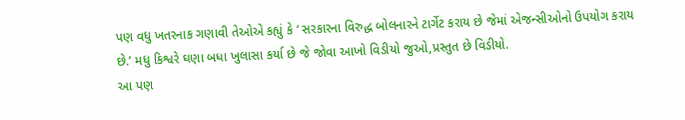પણ વધુ ખતરનાક ગણાવી તેઓએ કહ્યું કે ‘ સરકારના વિરુદ્ધ બોલનારને ટાર્ગેટ કરાય છે જેમાં એજન્સીઓનો ઉપયોગ કરાય છે.’ મધુ કિશ્વરે ઘણા બધા ખુલાસા કર્યા છે જે જોવા આખો વિડીયો જુઓ,પ્રસ્તુત છે વિડીયો.
આ પણ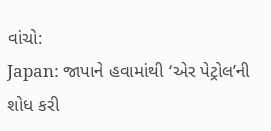વાંચો:
Japan: જાપાને હવામાંથી ‘એર પેટ્રોલ’ની શોધ કરી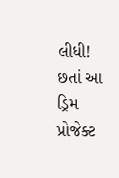લીધી! છતાં આ ડ્રિમ પ્રોજેક્ટ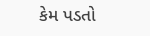કેમ પડતો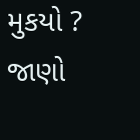મુકયો ? જાણો